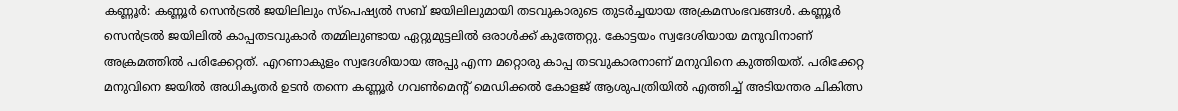കണ്ണൂർ: കണ്ണൂർ സെൻട്രൽ ജയിലിലും സ്പെഷ്യൽ സബ് ജയിലിലുമായി തടവുകാരുടെ തുടർച്ചയായ അക്രമസംഭവങ്ങൾ. കണ്ണൂർ സെൻട്രൽ ജയിലിൽ കാപ്പതടവുകാർ തമ്മിലുണ്ടായ ഏറ്റുമുട്ടലിൽ ഒരാൾക്ക് കുത്തേറ്റു. കോട്ടയം സ്വദേശിയായ മനുവിനാണ് അക്രമത്തിൽ പരിക്കേറ്റത്. എറണാകുളം സ്വദേശിയായ അപ്പു എന്ന മറ്റൊരു കാപ്പ തടവുകാരനാണ് മനുവിനെ കുത്തിയത്. പരിക്കേറ്റ മനുവിനെ ജയിൽ അധികൃതർ ഉടൻ തന്നെ കണ്ണൂർ ഗവൺമെന്റ് മെഡിക്കൽ കോളജ് ആശുപത്രിയിൽ എത്തിച്ച് അടിയന്തര ചികിത്സ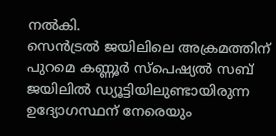നൽകി.
സെൻട്രൽ ജയിലിലെ അക്രമത്തിന് പുറമെ കണ്ണൂർ സ്പെഷ്യൽ സബ് ജയിലിൽ ഡ്യൂട്ടിയിലുണ്ടായിരുന്ന ഉദ്യോഗസ്ഥന് നേരെയും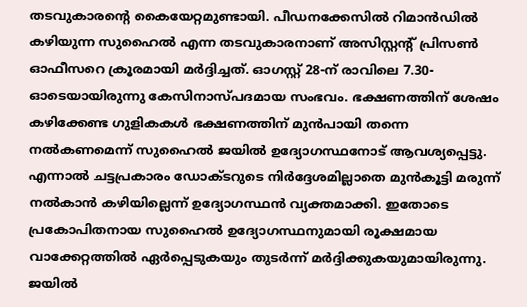തടവുകാരന്റെ കൈയേറ്റമുണ്ടായി. പീഡനക്കേസിൽ റിമാൻഡിൽ കഴിയുന്ന സുഹൈൽ എന്ന തടവുകാരനാണ് അസിസ്റ്റന്റ് പ്രിസൺ ഓഫീസറെ ക്രൂരമായി മർദ്ദിച്ചത്. ഓഗസ്റ്റ് 28-ന് രാവിലെ 7.30-ഓടെയായിരുന്നു കേസിനാസ്പദമായ സംഭവം. ഭക്ഷണത്തിന് ശേഷം കഴിക്കേണ്ട ഗുളികകൾ ഭക്ഷണത്തിന് മുൻപായി തന്നെ നൽകണമെന്ന് സുഹൈൽ ജയിൽ ഉദ്യോഗസ്ഥനോട് ആവശ്യപ്പെട്ടു. എന്നാൽ ചട്ടപ്രകാരം ഡോക്ടറുടെ നിർദ്ദേശമില്ലാതെ മുൻകൂട്ടി മരുന്ന് നൽകാൻ കഴിയില്ലെന്ന് ഉദ്യോഗസ്ഥൻ വ്യക്തമാക്കി. ഇതോടെ പ്രകോപിതനായ സുഹൈൽ ഉദ്യോഗസ്ഥനുമായി രൂക്ഷമായ വാക്കേറ്റത്തിൽ ഏർപ്പെടുകയും തുടർന്ന് മർദ്ദിക്കുകയുമായിരുന്നു. ജയിൽ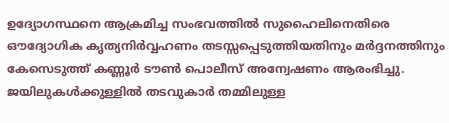ഉദ്യോഗസ്ഥനെ ആക്രമിച്ച സംഭവത്തിൽ സുഹൈലിനെതിരെ ഔദ്യോഗിക കൃത്യനിർവ്വഹണം തടസ്സപ്പെടുത്തിയതിനും മർദ്ദനത്തിനും കേസെടുത്ത് കണ്ണൂർ ടൗൺ പൊലീസ് അന്വേഷണം ആരംഭിച്ചു. ജയിലുകൾക്കുള്ളിൽ തടവുകാർ തമ്മിലുള്ള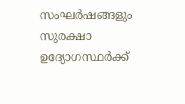സംഘർഷങ്ങളും സുരക്ഷാ ഉദ്യോഗസ്ഥർക്ക്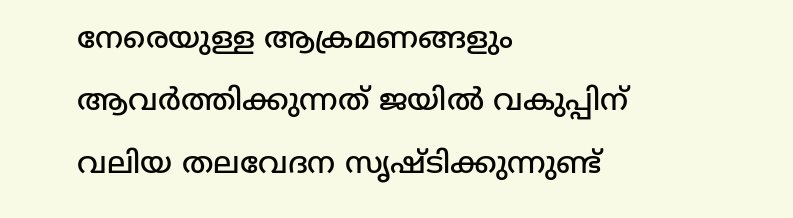നേരെയുള്ള ആക്രമണങ്ങളും ആവർത്തിക്കുന്നത് ജയിൽ വകുപ്പിന് വലിയ തലവേദന സൃഷ്ടിക്കുന്നുണ്ട്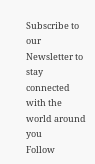Subscribe to our Newsletter to stay connected with the world around you
Follow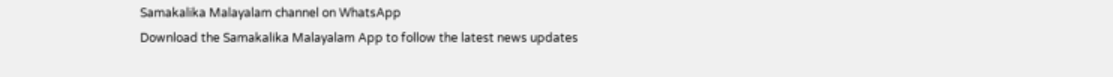Samakalika Malayalam channel on WhatsApp
Download the Samakalika Malayalam App to follow the latest news updates